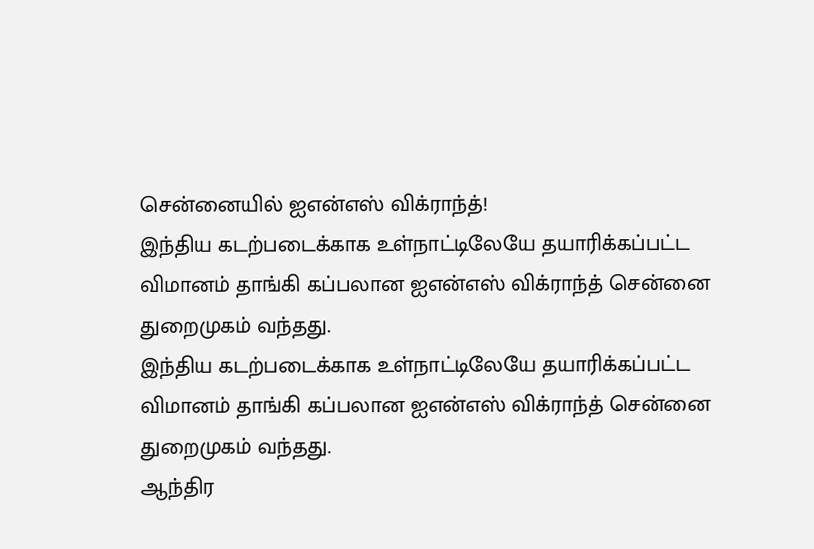சென்னையில் ஐஎன்எஸ் விக்ராந்த்!
இந்திய கடற்படைக்காக உள்நாட்டிலேயே தயாரிக்கப்பட்ட விமானம் தாங்கி கப்பலான ஐஎன்எஸ் விக்ராந்த் சென்னை துறைமுகம் வந்தது.
இந்திய கடற்படைக்காக உள்நாட்டிலேயே தயாரிக்கப்பட்ட விமானம் தாங்கி கப்பலான ஐஎன்எஸ் விக்ராந்த் சென்னை துறைமுகம் வந்தது.
ஆந்திர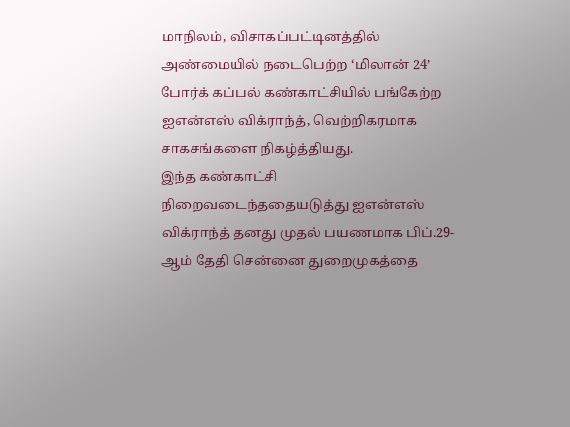மாநிலம், விசாகப்பட்டினத்தில் அண்மையில் நடைபெற்ற ‘மிலான் 24’ போர்க் கப்பல் கண்காட்சியில் பங்கேற்ற ஐஎன்எஸ் விக்ராந்த், வெற்றிகரமாக சாகசங்களை நிகழ்த்தியது.
இந்த கண்காட்சி நிறைவடைந்ததையடுத்து ஐஎன்எஸ் விக்ராந்த் தனது முதல் பயணமாக பிப்.29- ஆம் தேதி சென்னை துறைமுகத்தை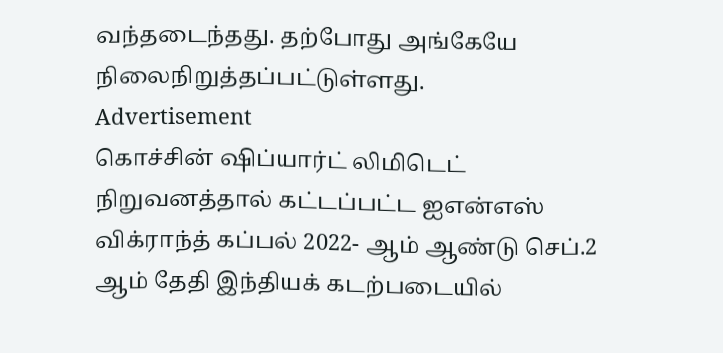வந்தடைந்தது. தற்போது அங்கேயே நிலைநிறுத்தப்பட்டுள்ளது.
Advertisement
கொச்சின் ஷிப்யார்ட் லிமிடெட் நிறுவனத்தால் கட்டப்பட்ட ஐஎன்எஸ் விக்ராந்த் கப்பல் 2022- ஆம் ஆண்டு செப்.2 ஆம் தேதி இந்தியக் கடற்படையில்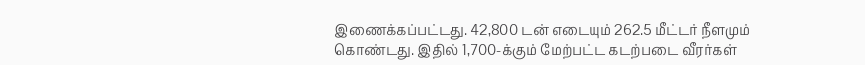இணைக்கப்பட்டது. 42,800 டன் எடையும் 262.5 மீட்டர் நீளமும் கொண்டது. இதில் 1,700-க்கும் மேற்பட்ட கடற்படை வீரர்கள்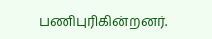பணிபுரிகின்றனர்.